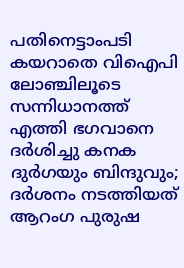പതിനെട്ടാംപടി കയറാതെ വിഐപി ലോഞ്ചിലൂടെ സന്നിധാനത്ത് എത്തി ഭഗവാനെ ദര്‍ശിച്ചു കനക ദുര്‍ഗയും ബിന്ദുവും; ദര്‍ശനം നടത്തിയത് ആറംഗ പുരുഷ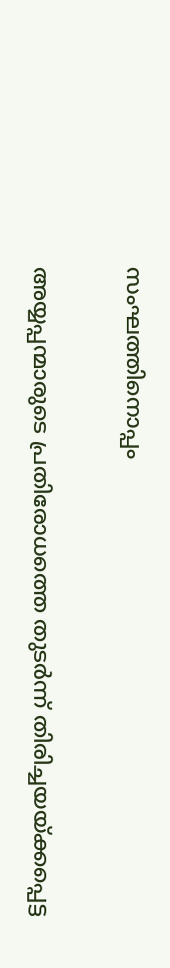സംഘത്തിനൊപ്പം

അയ്യപ്പന്മാരുടെ പ്രതിരോധത്തെ തുടര്‍ന്ന് തിരിച്ചയയ്ക്കപ്പെട്ട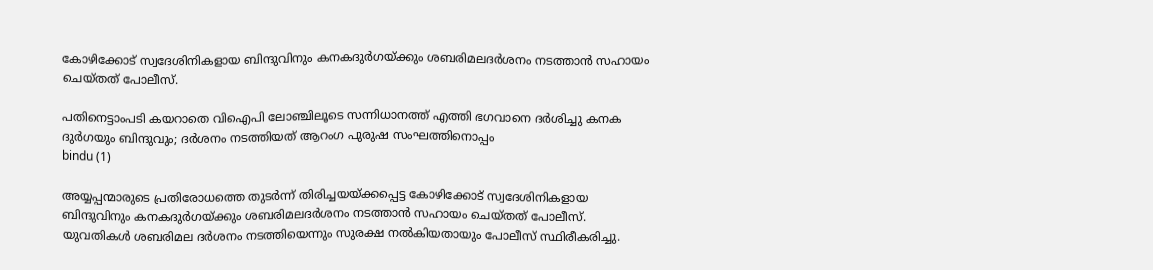കോഴിക്കോട് സ്വദേശിനികളായ ബിന്ദുവിനും കനകദുര്‍ഗയ്ക്കും ശബരിമലദര്‍ശനം നടത്താന്‍ സഹായം ചെയ്തത് പോലീസ്.

പതിനെട്ടാംപടി കയറാതെ വിഐപി ലോഞ്ചിലൂടെ സന്നിധാനത്ത് എത്തി ഭഗവാനെ ദര്‍ശിച്ചു കനക ദുര്‍ഗയും ബിന്ദുവും; ദര്‍ശനം നടത്തിയത് ആറംഗ പുരുഷ സംഘത്തിനൊപ്പം
bindu (1)

അയ്യപ്പന്മാരുടെ പ്രതിരോധത്തെ തുടര്‍ന്ന് തിരിച്ചയയ്ക്കപ്പെട്ട കോഴിക്കോട് സ്വദേശിനികളായ ബിന്ദുവിനും കനകദുര്‍ഗയ്ക്കും ശബരിമലദര്‍ശനം നടത്താന്‍ സഹായം ചെയ്തത് പോലീസ്. യുവതികള്‍ ശബരിമല ദര്‍ശനം നടത്തിയെന്നും സുരക്ഷ നല്‍കിയതായും പോലീസ് സ്ഥിരീകരിച്ചു.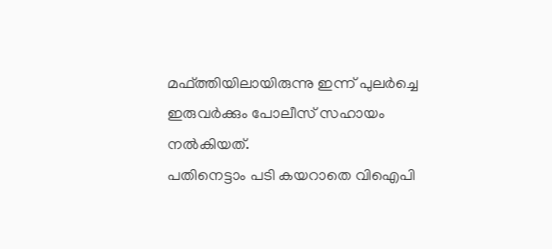മഫ്ത്തിയിലായിരുന്നു ഇന്ന് പുലര്‍ച്ചെ ഇരുവര്‍ക്കും പോലീസ് സഹായം നല്‍കിയത്.
പതിനെട്ടാം പടി കയറാതെ വിഐപി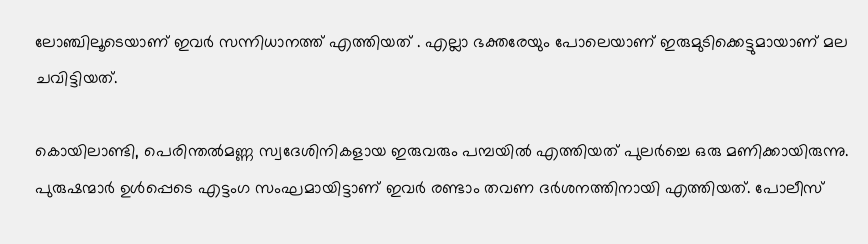ലോഞ്ചിലൂടെയാണ് ഇവര്‍ സന്നിധാനത്ത് എത്തിയത് . എല്ലാ ഭക്തരേയും പോലെയാണ് ഇരുമുടിക്കെട്ടുമായാണ് മല ചവിട്ടിയത്.

കൊയിലാണ്ടി, പെരിന്തല്‍മണ്ണ സ്വദേശിനികളായ ഇരുവരും പമ്പയില്‍ എത്തിയത് പുലര്‍ച്ചെ ഒരു മണിക്കായിരുന്നു. പുരുഷന്മാര്‍ ഉള്‍പ്പെടെ എട്ടംഗ സംഘമായിട്ടാണ് ഇവര്‍ രണ്ടാം തവണ ദര്‍ശനത്തിനായി എത്തിയത്. പോലീസ്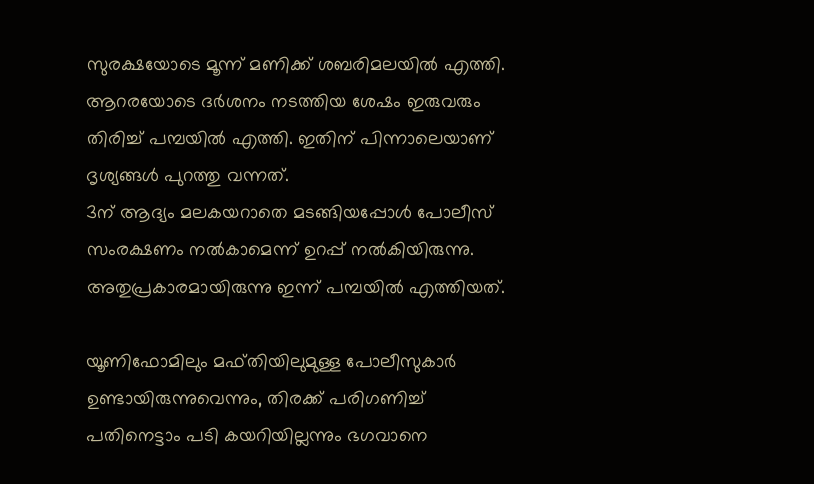സുരക്ഷയോടെ മൂന്ന് മണിക്ക് ശബരിമലയില്‍ എത്തി. ആറരയോടെ ദര്‍ശനം നടത്തിയ ശേഷം ഇരുവരും തിരിച്ച് പമ്പയില്‍ എത്തി. ഇതിന് പിന്നാലെയാണ് ദൃശ്യങ്ങള്‍ പുറത്തു വന്നത്.
3ന് ആദ്യം മലകയറാതെ മടങ്ങിയപ്പോള്‍ പോലീസ് സംരക്ഷണം നല്‍കാമെന്ന് ഉറപ്പ് നല്‍കിയിരുന്നു. അതുപ്രകാരമായിരുന്നു ഇന്ന് പമ്പയില്‍ എത്തിയത്.

യൂണിഫോമിലും മഫ്തിയിലുമുള്ള പോലീസുകാര്‍ ഉണ്ടായിരുന്നുവെന്നും, തിരക്ക് പരിഗണിച്ച് പതിനെട്ടാം പടി കയറിയില്ലന്നും ഭഗവാനെ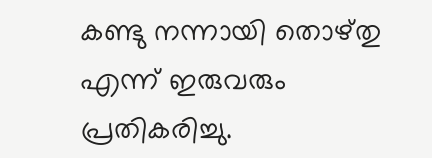കണ്ടു നന്നായി തൊഴ്തു എന്ന് ഇരുവരും പ്രതികരിച്ചു.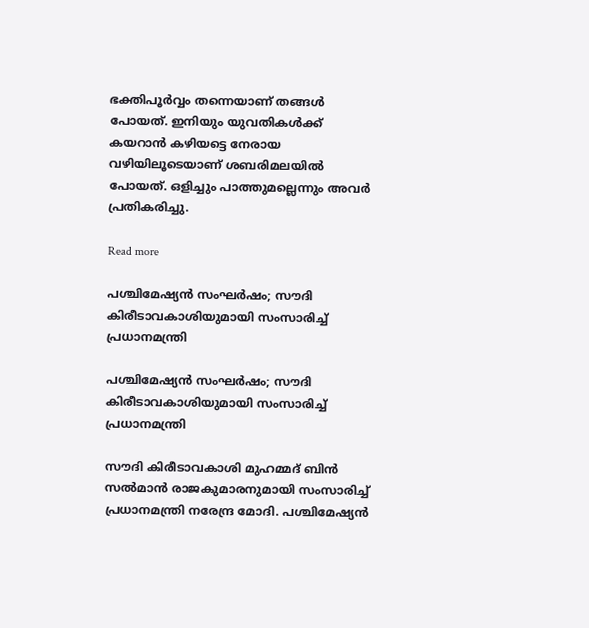ഭക്തിപൂര്‍വ്വം തന്നെയാണ് തങ്ങള്‍ പോയത്. ഇനിയും യുവതികള്‍ക്ക് കയറാന്‍ കഴിയട്ടെ നേരായ വഴിയിലൂടെയാണ് ശബരിമലയില്‍ പോയത്. ഒളിച്ചും പാത്തുമല്ലെന്നും അവര്‍ പ്രതികരിച്ചു.

Read more

പശ്ചിമേഷ്യൻ സംഘർഷം; സൗദി കിരീടാവകാശിയുമായി സംസാരിച്ച് പ്രധാനമന്ത്രി

പശ്ചിമേഷ്യൻ സംഘർഷം; സൗദി കിരീടാവകാശിയുമായി സംസാരിച്ച് പ്രധാനമന്ത്രി

സൗദി കിരീടാവകാശി മുഹമ്മദ് ബിൻ സൽമാൻ രാജകുമാരനുമായി സംസാരിച്ച് പ്രധാനമന്ത്രി നരേന്ദ്ര മോദി. പശ്ചിമേഷ്യൻ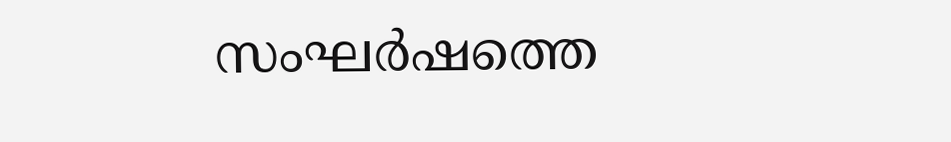സംഘർഷത്തെ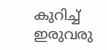കുറിച്ച് ഇരുവരു